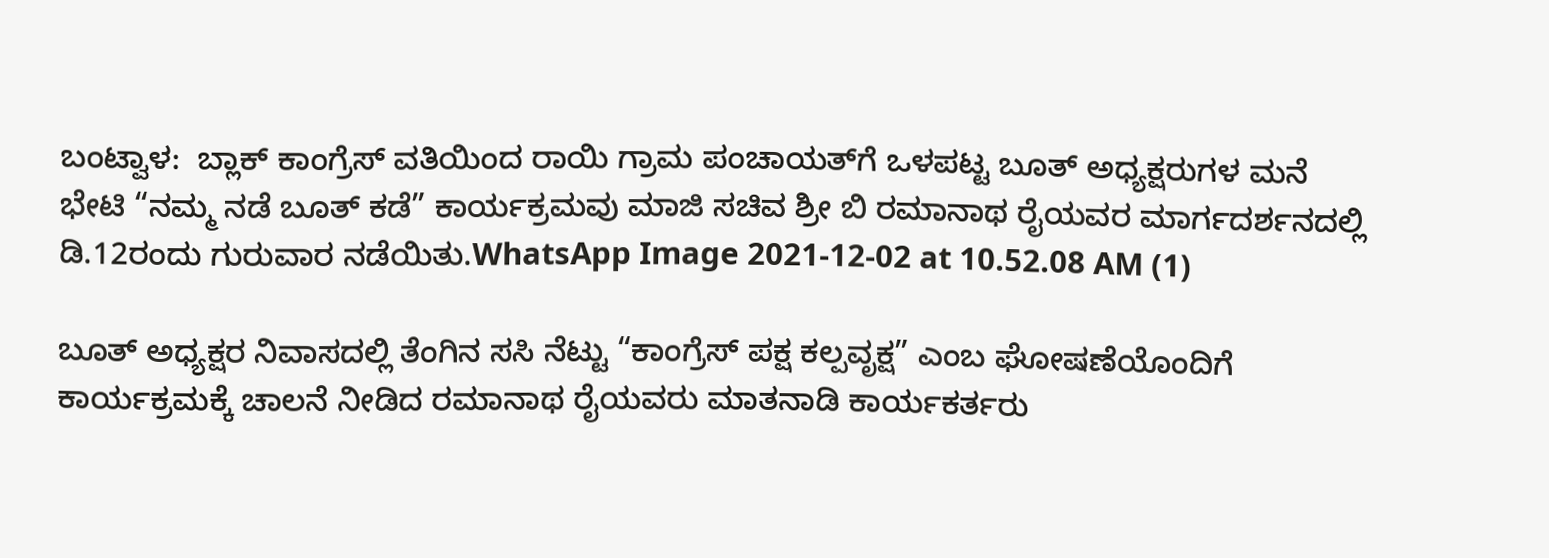ಬಂಟ್ವಾಳ:  ಬ್ಲಾಕ್ ಕಾಂಗ್ರೆಸ್ ವತಿಯಿಂದ ರಾಯಿ ಗ್ರಾಮ ಪಂಚಾಯತ್‌ಗೆ ಒಳಪಟ್ಟ ಬೂತ್ ಅಧ್ಯಕ್ಷರುಗಳ ಮನೆ ಭೇಟಿ “ನಮ್ಮ ನಡೆ ಬೂತ್ ಕಡೆ” ಕಾರ್ಯಕ್ರಮವು ಮಾಜಿ ಸಚಿವ ಶ್ರೀ ಬಿ ರಮಾನಾಥ ರೈಯವರ ಮಾರ್ಗದರ್ಶನದಲ್ಲಿ ಡಿ.12ರಂದು ಗುರುವಾರ ನಡೆಯಿತು.WhatsApp Image 2021-12-02 at 10.52.08 AM (1)

ಬೂತ್ ಅಧ್ಯಕ್ಷರ ನಿವಾಸದಲ್ಲಿ ತೆಂಗಿನ ಸಸಿ ನೆಟ್ಟು “ಕಾಂಗ್ರೆಸ್ ಪಕ್ಷ ಕಲ್ಪವೃಕ್ಷ” ಎಂಬ ಘೋಷಣೆಯೊಂದಿಗೆ ಕಾರ್ಯಕ್ರಮಕ್ಕೆ ಚಾಲನೆ ನೀಡಿದ ರಮಾನಾಥ ರೈಯವರು ಮಾತನಾಡಿ ಕಾರ್ಯಕರ್ತರು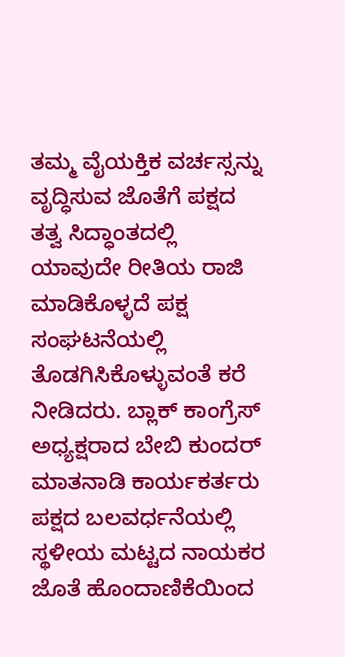ತಮ್ಮ ವೈಯಕ್ತಿಕ ವರ್ಚಸ್ಸನ್ನು ವೃದ್ಧಿಸುವ ಜೊತೆಗೆ ಪಕ್ಷದ ತತ್ವ ಸಿದ್ಧಾಂತದಲ್ಲಿ ಯಾವುದೇ ರೀತಿಯ ರಾಜಿ ಮಾಡಿಕೊಳ್ಳದೆ ಪಕ್ಷ ಸಂಘಟನೆಯಲ್ಲಿ ತೊಡಗಿಸಿಕೊಳ್ಳುವಂತೆ ಕರೆ ನೀಡಿದರು. ಬ್ಲಾಕ್ ಕಾಂಗ್ರೆಸ್ ಅಧ್ಯಕ್ಷರಾದ ಬೇಬಿ ಕುಂದರ್ ಮಾತನಾಡಿ ಕಾರ್ಯಕರ್ತರು ಪಕ್ಷದ ಬಲವರ್ಧನೆಯಲ್ಲಿ ಸ್ಥಳೀಯ ಮಟ್ಟದ ನಾಯಕರ ಜೊತೆ ಹೊಂದಾಣಿಕೆಯಿಂದ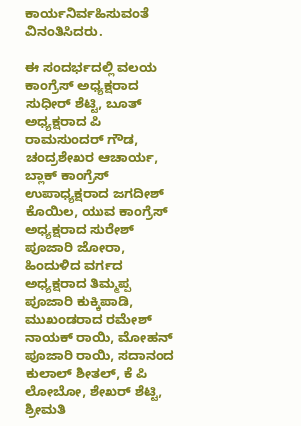ಕಾರ್ಯನಿರ್ವಹಿಸುವಂತೆ ವಿನಂತಿಸಿದರು.

ಈ ಸಂದರ್ಭದಲ್ಲಿ ವಲಯ ಕಾಂಗ್ರೆಸ್ ಅಧ್ಯಕ್ಷರಾದ ಸುಧೀರ್ ಶೆಟ್ಟಿ, ಬೂತ್ ಅಧ್ಯಕ್ಷರಾದ ಪಿ ರಾಮಸುಂದರ್ ಗೌಡ, ಚಂದ್ರಶೇಖರ ಆಚಾರ್ಯ, ಬ್ಲಾಕ್ ಕಾಂಗ್ರೆಸ್ ಉಪಾಧ್ಯಕ್ಷರಾದ ಜಗದೀಶ್ ಕೊಯಿಲ, ಯುವ ಕಾಂಗ್ರೆಸ್ ಅಧ್ಯಕ್ಷರಾದ ಸುರೇಶ್ ಪೂಜಾರಿ ಜೋರಾ, ಹಿಂದುಳಿದ ವರ್ಗದ ಅಧ್ಯಕ್ಷರಾದ ತಿಮ್ಮಪ್ಪ ಪೂಜಾರಿ ಕುಕ್ಕಿಪಾಡಿ, ಮುಖಂಡರಾದ ರಮೇಶ್ ನಾಯಕ್ ರಾಯಿ, ಮೋಹನ್ ಪೂಜಾರಿ ರಾಯಿ, ಸದಾನಂದ ಕುಲಾಲ್ ಶೀತಲ್, ಕೆ ಪಿ ಲೋಬೋ, ಶೇಖರ್ ಶೆಟ್ಟಿ, ಶ್ರೀಮತಿ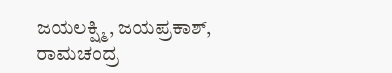ಜಯಲಕ್ಷ್ಮಿ, ಜಯಪ್ರಕಾಶ್, ರಾಮಚಂದ್ರ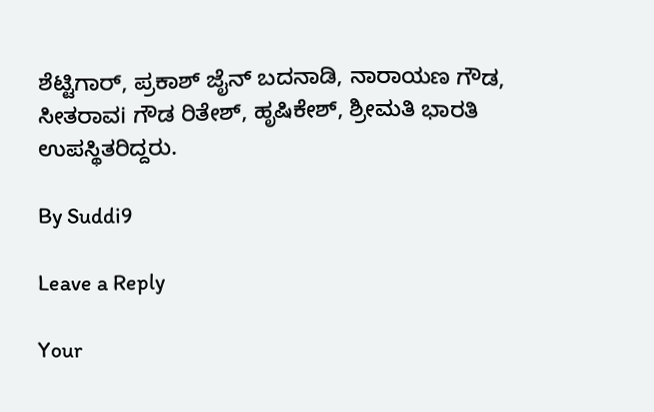ಶೆಟ್ಟಿಗಾರ್, ಪ್ರಕಾಶ್ ಜೈನ್ ಬದನಾಡಿ, ನಾರಾಯಣ ಗೌಡ, ಸೀತರಾವi ಗೌಡ ರಿತೇಶ್, ಹೃಷಿಕೇಶ್, ಶ್ರೀಮತಿ ಭಾರತಿ ಉಪಸ್ಥಿತರಿದ್ದರು.

By Suddi9

Leave a Reply

Your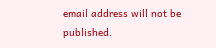email address will not be published.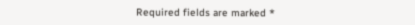Required fields are marked *